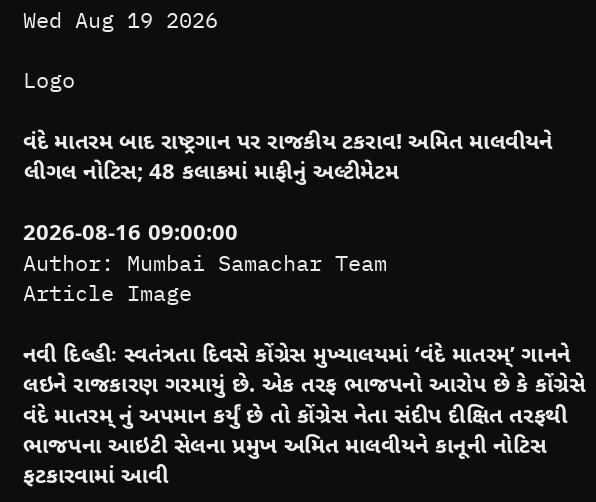Wed Aug 19 2026

Logo

વંદે માતરમ બાદ રાષ્ટ્રગાન પર રાજકીય ટકરાવ! અમિત માલવીયને લીગલ નોટિસ; 48 કલાકમાં માફીનું અલ્ટીમેટમ

2026-08-16 09:00:00
Author: Mumbai Samachar Team
Article Image

નવી દિલ્હીઃ સ્વતંત્રતા દિવસે કોંગ્રેસ મુખ્યાલયમાં ‘વંદે માતરમ્’ ગાનને લઇને રાજકારણ ગરમાયું છે. એક તરફ ભાજપનો આરોપ છે કે કોંગ્રેસે વંદે માતરમ્ નું અપમાન કર્યું છે તો કોંગ્રેસ નેતા સંદીપ દીક્ષિત તરફથી ભાજપના આઇટી સેલના પ્રમુખ અમિત માલવીયને કાનૂની નોટિસ ફટકારવામાં આવી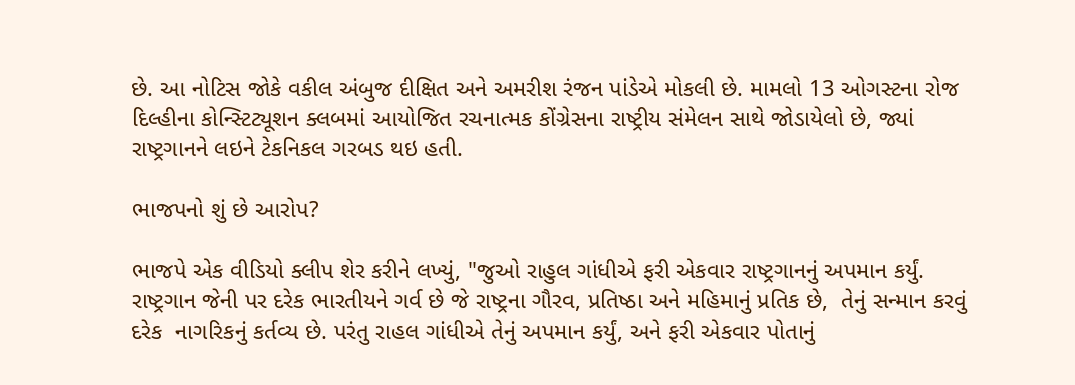છે. આ નોટિસ જોકે વકીલ અંબુજ દીક્ષિત અને અમરીશ રંજન પાંડેએ મોકલી છે. મામલો 13 ઓગસ્ટના રોજ દિલ્હીના કોન્સ્ટિટ્યૂશન ક્લબમાં આયોજિત રચનાત્મક કોંગ્રેસના રાષ્ટ્રીય સંમેલન સાથે જોડાયેલો છે, જ્યાં રાષ્ટ્રગાનને લઇને ટેકનિકલ ગરબડ થઇ હતી.

ભાજપનો શું છે આરોપ?

ભાજપે એક વીડિયો ક્લીપ શેર કરીને લખ્યું, "જુઓ રાહુલ ગાંધીએ ફરી એકવાર રાષ્ટ્રગાનનું અપમાન કર્યું. રાષ્ટ્રગાન જેની પર દરેક ભારતીયને ગર્વ છે જે રાષ્ટ્રના ગૌરવ, પ્રતિષ્ઠા અને મહિમાનું પ્રતિક છે,  તેનું સન્માન કરવું દરેક  નાગરિકનું કર્તવ્ય છે. પરંતુ રાહલ ગાંધીએ તેનું અપમાન કર્યું, અને ફરી એકવાર પોતાનું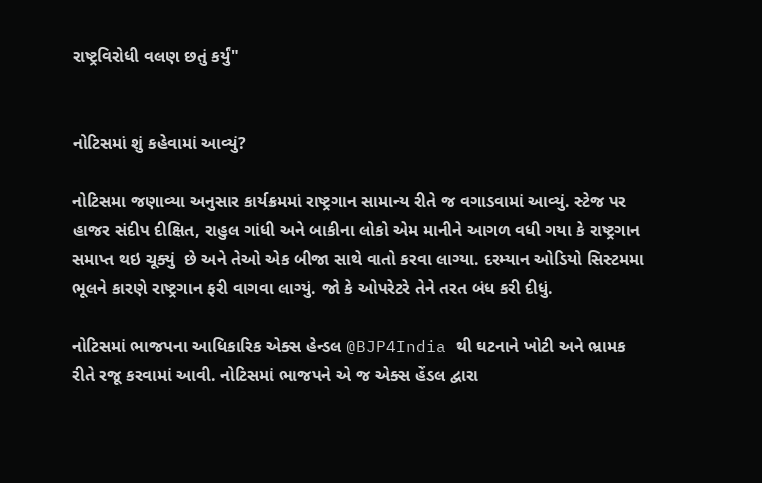રાષ્ટ્રવિરોધી વલણ છતું કર્યું"


નોટિસમાં શું કહેવામાં આવ્યું?

નોટિસમા જણાવ્યા અનુસાર કાર્યક્રમમાં રાષ્ટ્રગાન સામાન્ય રીતે જ વગાડવામાં આવ્યું. સ્ટેજ પર હાજર સંદીપ દીક્ષિત, રાહુલ ગાંધી અને બાકીના લોકો એમ માનીને આગળ વધી ગયા કે રાષ્ટ્રગાન સમાપ્ત થઇ ચૂક્યું  છે અને તેઓ એક બીજા સાથે વાતો કરવા લાગ્યા. દરમ્યાન ઓડિયો સિસ્ટમમા ભૂલને કારણે રાષ્ટ્રગાન ફરી વાગવા લાગ્યું. જો કે ઓપરેટરે તેને તરત બંધ કરી દીધું.

નોટિસમાં ભાજપના આધિકારિક એક્સ હેન્ડલ @BJP4India થી ઘટનાને ખોટી અને ભ્રામક રીતે રજૂ કરવામાં આવી. નોટિસમાં ભાજપને એ જ એક્સ હેંડલ દ્વારા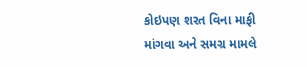કોઇપણ શરત વિના માફી માંગવા અને સમગ્ર મામલે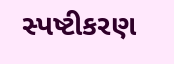સ્પષ્ટીકરણ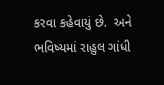કરવા કહેવાયું છે.  અને ભવિષ્યમાં રાહુલ ગાંધી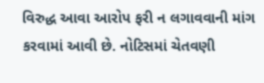વિરુદ્ધ આવા આરોપ ફરી ન લગાવવાની માંગ કરવામાં આવી છે. નોટિસમાં ચેતવણી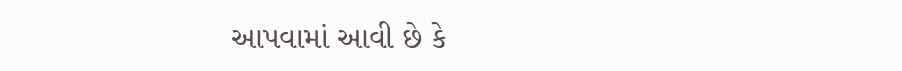આપવામાં આવી છે કે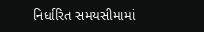નિર્ધારિત સમયસીમામાં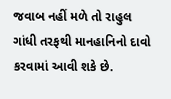જવાબ નહીં મળે તો રાહુલ ગાંધી તરફથી માનહાનિનો દાવો કરવામાં આવી શકે છે.